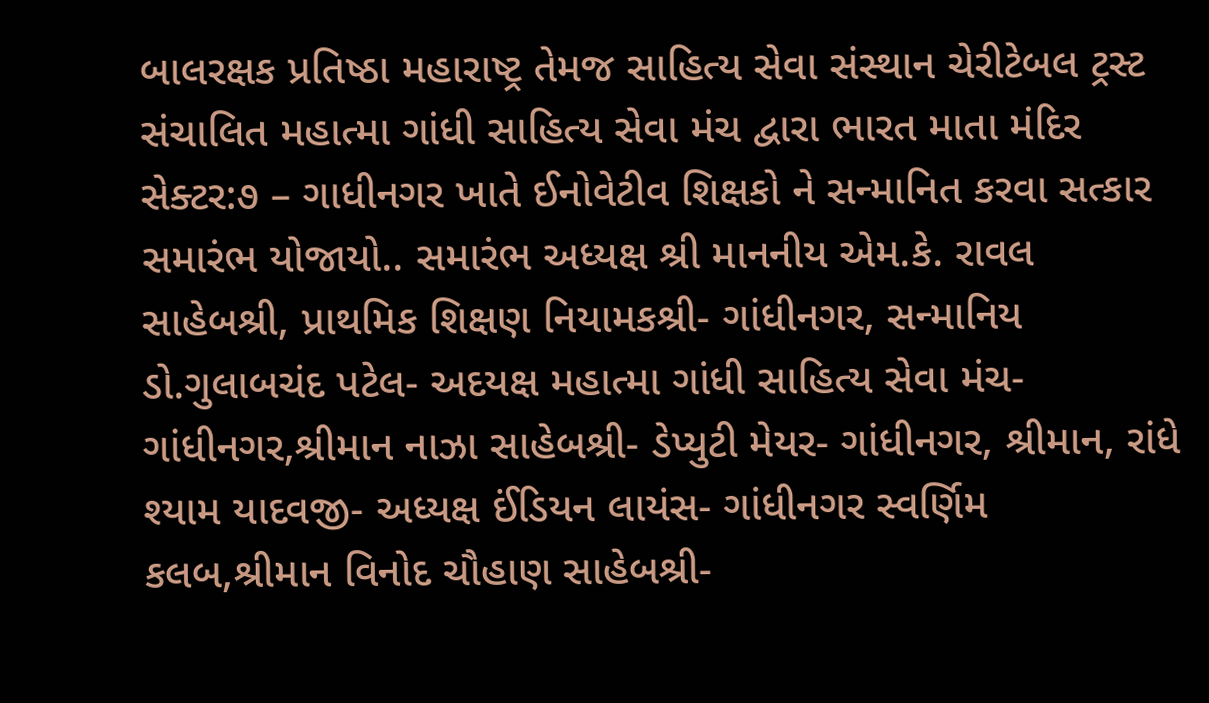બાલરક્ષક પ્રતિષ્ઠા મહારાષ્ટ્ર તેમજ સાહિત્ય સેવા સંસ્થાન ચેરીટેબલ ટ્રસ્ટ સંચાલિત મહાત્મા ગાંધી સાહિત્ય સેવા મંચ દ્વારા ભારત માતા મંદિર સેક્ટર:૭ – ગાધીનગર ખાતે ઈનોવેટીવ શિક્ષકો ને સન્માનિત કરવા સત્કાર સમારંભ યોજાયો.. સમારંભ અધ્યક્ષ શ્રી માનનીય એમ.કે. રાવલ સાહેબશ્રી, પ્રાથમિક શિક્ષણ નિયામકશ્રી- ગાંધીનગર, સન્માનિય ડો.ગુલાબચંદ પટેલ- અદયક્ષ મહાત્મા ગાંધી સાહિત્ય સેવા મંચ- ગાંધીનગર,શ્રીમાન નાઝા સાહેબશ્રી- ડેપ્યુટી મેયર- ગાંધીનગર, શ્રીમાન, રાંધે શ્યામ યાદવજી- અધ્યક્ષ ઈંડિયન લાયંસ- ગાંધીનગર સ્વર્ણિમ કલબ,શ્રીમાન વિનોદ ચૌહાણ સાહેબશ્રી-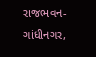રાજભવન- ગાંધીનગર,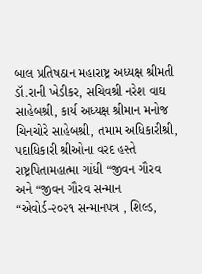બાલ પ્રતિષઠાન મહારાષ્ટ્ર અધ્યક્ષ શ્રીમતી ડૉ.રાની ખેડીકર, સચિવશ્રી નરેશ વાઘ સાહેબશ્રી, કાર્ય અધ્યક્ષ શ્રીમાન મનોજ ચિનચોરે સાહેબશ્રી, તમામ અધિકારીશ્રી, પદાધિકારી શ્રીઓના વરદ હસ્તે રાષ્ટ્રપિતામહાત્મા ગાંધી “જીવન ગૌરવ અને “જીવન ગૌરવ સન્માન “એવોર્ડ-૨૦૨૧ સન્માનપત્ર , શિલ્ડ,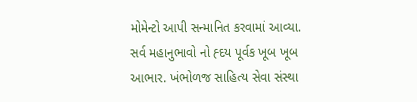મોમેન્ટો આપી સન્માનિત કરવામાં આવ્યા. સર્વ મહાનુભાવો નો હ્દય પૂર્વક ખૂબ ખૂબ આભાર. ખંભોળજ સાહિત્ય સેવા સંસ્થા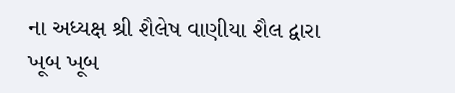ના અધ્યક્ષ શ્રી શૈલેષ વાણીયા શૈલ દ્વારા ખૂબ ખૂબ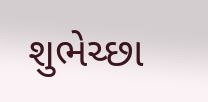શુભેચ્છા